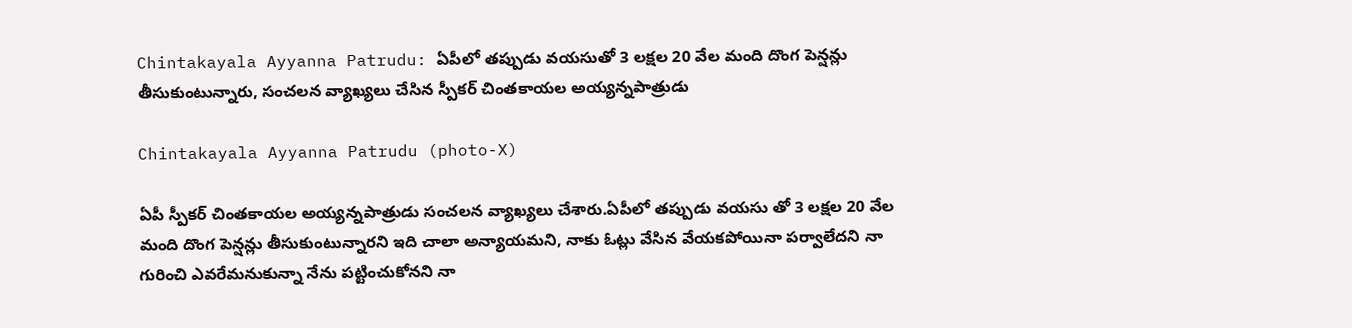Chintakayala Ayyanna Patrudu: ఏపీలో తప్పుడు వయసుతో 3 లక్షల 20 వేల మంది దొంగ పెన్షన్లు తీసుకుంటున్నారు, సంచలన వ్యాఖ్యలు చేసిన స్పీకర్ చింతకాయల అయ్యన్నపాత్రుడు

Chintakayala Ayyanna Patrudu (photo-X)

ఏపీ స్పీకర్ చింతకాయల అయ్యన్నపాత్రుడు సంచలన వ్యాఖ్యలు చేశారు.ఏపీలో తప్పుడు వయసు తో 3 లక్షల 20 వేల మంది దొంగ పెన్షన్లు తీసుకుంటున్నారని ఇది చాలా అన్యాయమని, నాకు ఓట్లు వేసిన వేయకపోయినా పర్వాలేదని నా గురించి ఎవరేమనుకున్నా నేను పట్టించుకోనని నా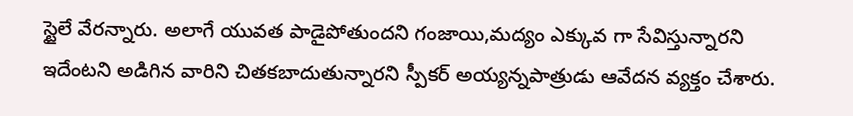స్టైలే వేరన్నారు. అలాగే యువత పాడైపోతుందని గంజాయి,మద్యం ఎక్కువ గా సేవిస్తున్నారని ఇదేంటని అడిగిన వారిని చితకబాదుతున్నారని స్పీకర్ అయ్యన్నపాత్రుడు ఆవేదన వ్యక్తం చేశారు.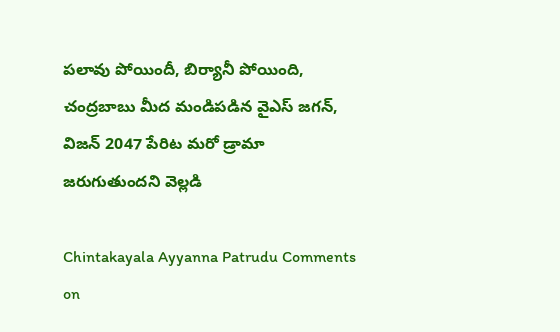పలావు పోయిందీ, బిర్యానీ పోయింది, చంద్రబాబు మీద మండిపడిన వైఎస్ జగన్, విజన్‌ 2047 పేరిట మరో డ్రామా జరుగుతుందని వెల్లడి

Chintakayala Ayyanna Patrudu Comments on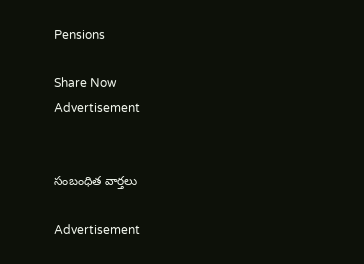Pensions

Share Now
Advertisement


సంబంధిత వార్తలు

Advertisement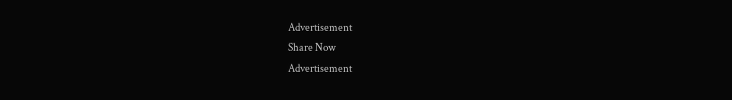Advertisement
Share Now
Advertisement